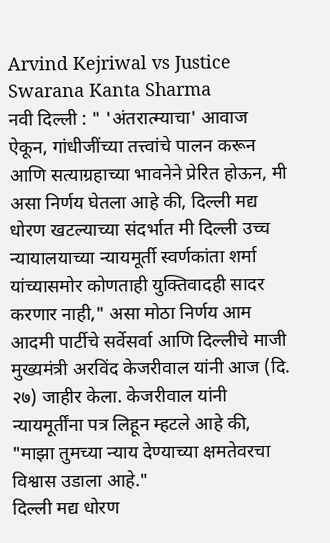Arvind Kejriwal vs Justice Swarana Kanta Sharma
नवी दिल्ली : " 'अंतरात्म्याचा' आवाज ऐकून, गांधीजींच्या तत्त्वांचे पालन करून आणि सत्याग्रहाच्या भावनेने प्रेरित होऊन, मी असा निर्णय घेतला आहे की, दिल्ली मद्य धोरण खटल्याच्या संदर्भात मी दिल्ली उच्च न्यायालयाच्या न्यायमूर्ती स्वर्णकांता शर्मा यांच्यासमोर कोणताही युक्तिवादही सादर करणार नाही," असा मोठा निर्णय आम आदमी पार्टीचे सर्वेसर्वा आणि दिल्लीचे माजी मुख्यमंत्री अरविंद केजरीवाल यांनी आज (दि. २७) जाहीर केला. केजरीवाल यांनी न्यायमूर्तींना पत्र लिहून म्हटले आहे की, "माझा तुमच्या न्याय देण्याच्या क्षमतेवरचा विश्वास उडाला आहे."
दिल्ली मद्य धोरण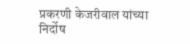प्रकरणी केजरीवाल यांच्या निर्दोष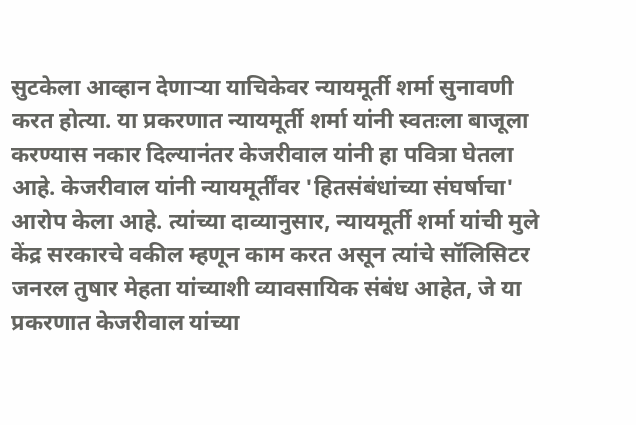सुटकेला आव्हान देणाऱ्या याचिकेवर न्यायमूर्ती शर्मा सुनावणी करत होत्या. या प्रकरणात न्यायमूर्ती शर्मा यांनी स्वतःला बाजूला करण्यास नकार दिल्यानंतर केजरीवाल यांनी हा पवित्रा घेतला आहे. केजरीवाल यांनी न्यायमूर्तींवर 'हितसंबंधांच्या संघर्षाचा' आरोप केला आहे. त्यांच्या दाव्यानुसार, न्यायमूर्ती शर्मा यांची मुले केंद्र सरकारचे वकील म्हणून काम करत असून त्यांचे सॉलिसिटर जनरल तुषार मेहता यांच्याशी व्यावसायिक संबंध आहेत, जे या प्रकरणात केजरीवाल यांच्या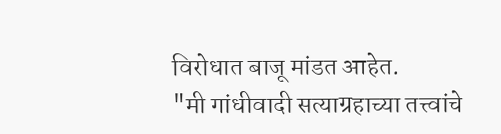विरोधात बाजू मांडत आहेत.
"मी गांधीवादी सत्याग्रहाच्या तत्त्वांचे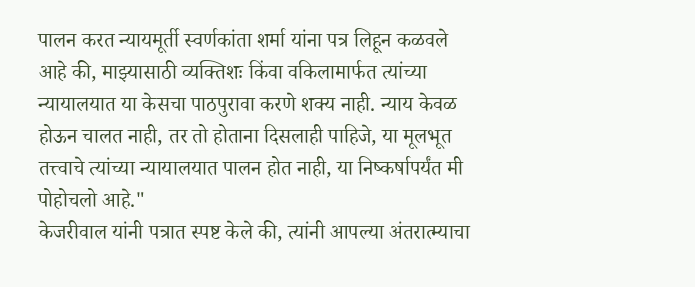पालन करत न्यायमूर्ती स्वर्णकांता शर्मा यांना पत्र लिहून कळवले आहे की, माझ्यासाठी व्यक्तिशः किंवा वकिलामार्फत त्यांच्या न्यायालयात या केसचा पाठपुरावा करणे शक्य नाही. न्याय केवळ होऊन चालत नाही, तर तो होताना दिसलाही पाहिजे, या मूलभूत तत्त्वाचे त्यांच्या न्यायालयात पालन होत नाही, या निष्कर्षापर्यंत मी पोहोचलो आहे."
केजरीवाल यांनी पत्रात स्पष्ट केले की, त्यांनी आपल्या अंतरात्म्याचा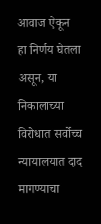आवाज ऐकून हा निर्णय घेतला असून, या निकालाच्या विरोधात सर्वोच्च न्यायालयात दाद मागण्याचा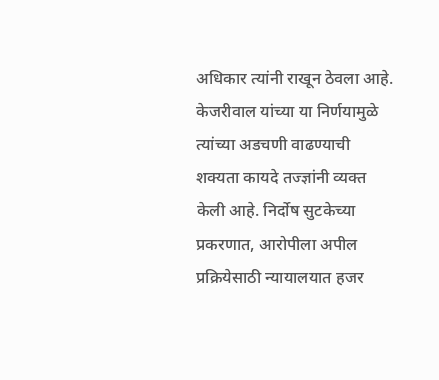अधिकार त्यांनी राखून ठेवला आहे.
केजरीवाल यांच्या या निर्णयामुळे त्यांच्या अडचणी वाढण्याची शक्यता कायदे तज्ज्ञांनी व्यक्त केली आहे. निर्दोष सुटकेच्या प्रकरणात, आरोपीला अपील प्रक्रियेसाठी न्यायालयात हजर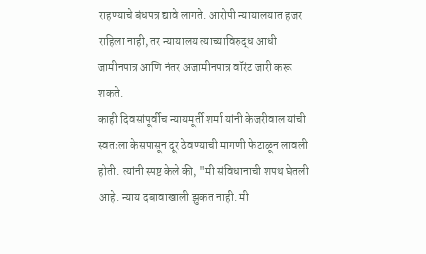राहण्याचे बंधपत्र द्यावे लागते. आरोपी न्यायालयात हजर राहिला नाही, तर न्यायालय त्याच्याविरुद्ध आधी जामीनपात्र आणि नंतर अजामीनपात्र वॉरंट जारी करू शकते.
काही दिवसांपूर्वीच न्यायमूर्ती शर्मा यांनी केजरीवाल यांची स्वतःला केसपासून दूर ठेवण्याची मागणी फेटाळून लावली होती. त्यांनी स्पष्ट केले की, "मी संविधानाची शपथ घेतली आहे. न्याय दबावाखाली झुकत नाही. मी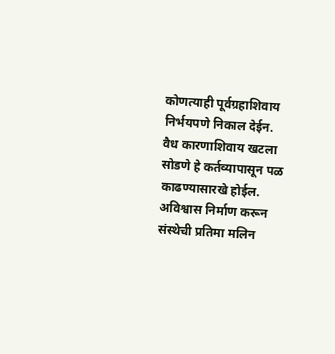कोणत्याही पूर्वग्रहाशिवाय निर्भयपणे निकाल देईन. वैध कारणाशिवाय खटला सोडणे हे कर्तव्यापासून पळ काढण्यासारखे होईल. अविश्वास निर्माण करून संस्थेची प्रतिमा मलिन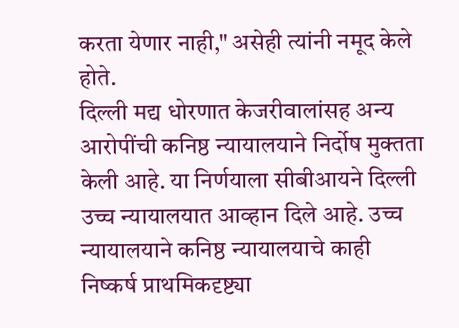करता येणार नाही," असेही त्यांनी नमूद केले होते.
दिल्ली मद्य धोरणात केजरीवालांसह अन्य आरोपींची कनिष्ठ न्यायालयाने निर्दोष मुक्तता केली आहे. या निर्णयाला सीबीआयने दिल्ली उच्च न्यायालयात आव्हान दिले आहे. उच्च न्यायालयाने कनिष्ठ न्यायालयाचे काही निष्कर्ष प्राथमिकदृष्ट्या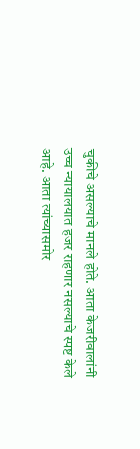चुकीचे असल्याचे मानले होते. आता केजरीवालांनी उच्च न्यायालयात हजर राहणार नसल्याचे स्पष्ट केले आहे. आता त्यांच्यासमोर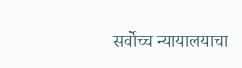सर्वोच्च न्यायालयाचा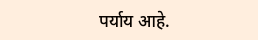पर्याय आहे.